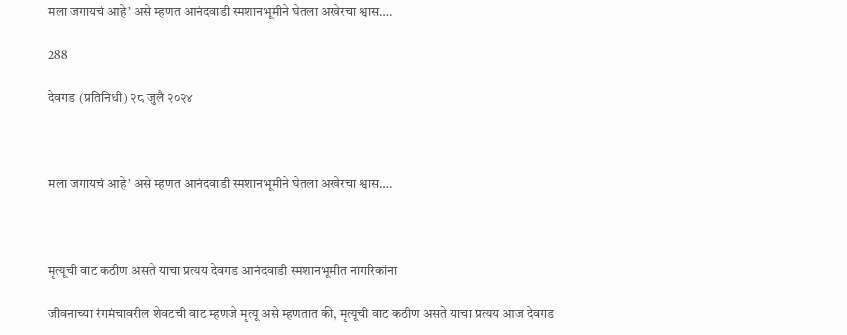मला जगायचं आहे’ असे म्हणत आनंदवाडी स्मशानभूमीने घेतला अखेरचा श्वास….

288

देवगड (प्रतिनिधी) २८ जुलै २०२४



मला जगायचं आहे’ असे म्हणत आनंदवाडी स्मशानभूमीने घेतला अखेरचा श्वास….



मृत्यूची वाट कठीण असते याचा प्रत्यय देवगड आनंदवाडी स्मशानभूमीत नागरिकांना

जीवनाच्या रंगमंचावरील शेवटची वाट म्हणजे मृत्यू असे म्हणतात की, मृत्यूची वाट कठीण असते याचा प्रत्यय आज देवगड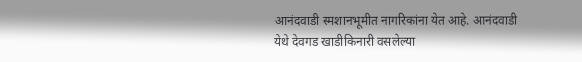आनंदवाडी स्मशानभूमीत नागरिकांना येत आहे. आनंदवाडी येथे देवगड खाडीकिनारी वसलेल्या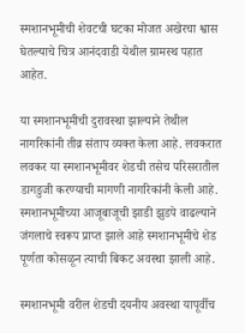स्मशानभूमीची शेवटची घटका मोजत अखेरचा श्वास घेतल्याचे चित्र आनंदवाडी येथील ग्रामस्थ पहात आहेत.

या स्मशानभूमीची दुरावस्था झाल्याने तेथील नागरिकांनी तीव्र संताप व्यक्त केला आहे. लवकरात लवकर या स्मशानभूमीवर शेडची तसेच परिसरातील डागडुजी करण्याची मागणी नागरिकांनी केली आहे. स्मशानभूमीच्या आजूबाजूची झाडी झुडपे वाढल्याने जंगलाचे स्वरूप प्राप्त झाले आहे स्मशानभूमीचे शेड पूर्णता कोसळून त्याची बिकट अवस्था झाली आहे.

स्मशानभूमी वरील शेडची दयनीय अवस्था यापूर्वीच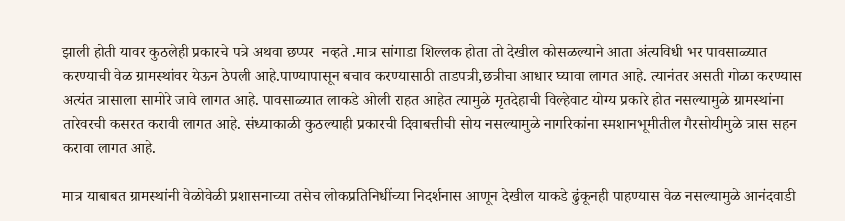झाली होती यावर कुठलेही प्रकारचे पत्रे अथवा छप्पर  नव्हते .मात्र सांगाडा शिल्लक होता तो देखील कोसळल्याने आता अंत्यविधी भर पावसाळ्यात करण्याची वेळ ग्रामस्थांवर येऊन ठेपली आहे.पाण्यापासून बचाव करण्यासाठी ताडपत्री,छत्रीचा आधार घ्यावा लागत आहे. त्यानंतर असती गोळा करण्यास अत्यंत त्रासाला सामोरे जावे लागत आहे. पावसाळ्यात लाकडे ओली राहत आहेत त्यामुळे मृतदेहाची विल्हेवाट योग्य प्रकारे होत नसल्यामुळे ग्रामस्थांना तारेवरची कसरत करावी लागत आहे. संध्याकाळी कुठल्याही प्रकारची दिवाबत्तीची सोय नसल्यामुळे नागरिकांना स्मशानभूमीतील गैरसोयीमुळे त्रास सहन करावा लागत आहे.

मात्र याबाबत ग्रामस्थांनी वेळोवेळी प्रशासनाच्या तसेच लोकप्रतिनिधींच्या निदर्शनास आणून देखील याकडे ढुंकूनही पाहण्यास वेळ नसल्यामुळे आनंदवाडी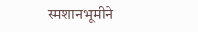स्मशानभूमीने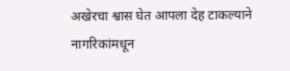अखेरचा श्वास घेत आपला देह टाकल्याने नागरिकांमधून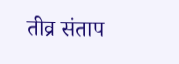तीव्र संताप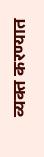व्यक्त करण्यात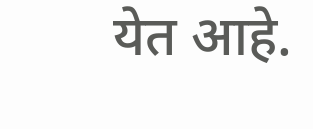येत आहे.